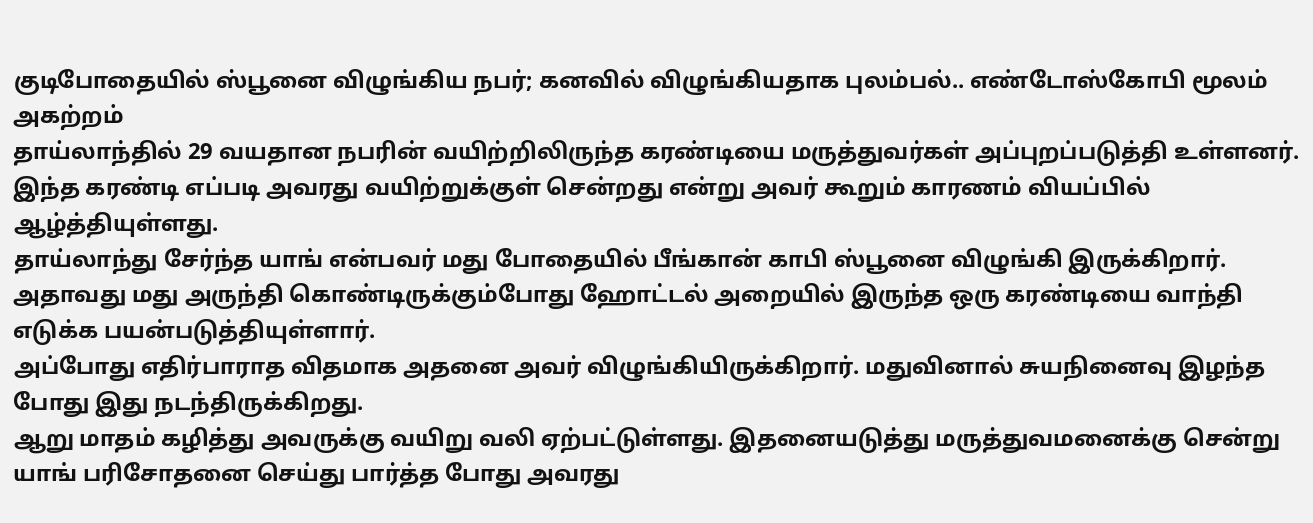குடிபோதையில் ஸ்பூனை விழுங்கிய நபர்; கனவில் விழுங்கியதாக புலம்பல்.. எண்டோஸ்கோபி மூலம் அகற்றம்
தாய்லாந்தில் 29 வயதான நபரின் வயிற்றிலிருந்த கரண்டியை மருத்துவர்கள் அப்புறப்படுத்தி உள்ளனர். இந்த கரண்டி எப்படி அவரது வயிற்றுக்குள் சென்றது என்று அவர் கூறும் காரணம் வியப்பில் ஆழ்த்தியுள்ளது.
தாய்லாந்து சேர்ந்த யாங் என்பவர் மது போதையில் பீங்கான் காபி ஸ்பூனை விழுங்கி இருக்கிறார். அதாவது மது அருந்தி கொண்டிருக்கும்போது ஹோட்டல் அறையில் இருந்த ஒரு கரண்டியை வாந்தி எடுக்க பயன்படுத்தியுள்ளார்.
அப்போது எதிர்பாராத விதமாக அதனை அவர் விழுங்கியிருக்கிறார். மதுவினால் சுயநினைவு இழந்த போது இது நடந்திருக்கிறது.
ஆறு மாதம் கழித்து அவருக்கு வயிறு வலி ஏற்பட்டுள்ளது. இதனையடுத்து மருத்துவமனைக்கு சென்று யாங் பரிசோதனை செய்து பார்த்த போது அவரது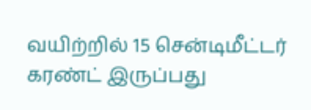வயிற்றில் 15 சென்டிமீட்டர் கரண்ட் இருப்பது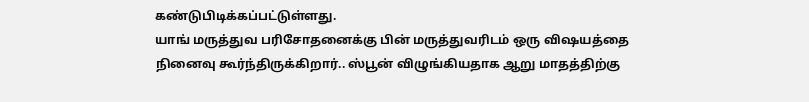கண்டுபிடிக்கப்பட்டுள்ளது.
யாங் மருத்துவ பரிசோதனைக்கு பின் மருத்துவரிடம் ஒரு விஷயத்தை நினைவு கூர்ந்திருக்கிறார்.. ஸ்பூன் விழுங்கியதாக ஆறு மாதத்திற்கு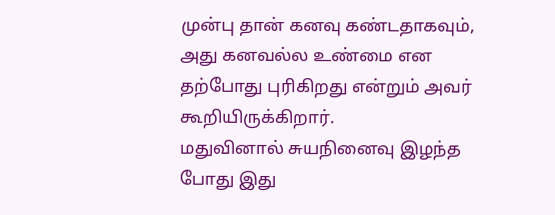முன்பு தான் கனவு கண்டதாகவும், அது கனவல்ல உண்மை என தற்போது புரிகிறது என்றும் அவர் கூறியிருக்கிறார்.
மதுவினால் சுயநினைவு இழந்த போது இது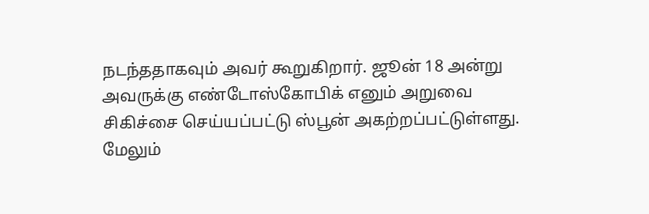நடந்ததாகவும் அவர் கூறுகிறார். ஜூன் 18 அன்று அவருக்கு எண்டோஸ்கோபிக் எனும் அறுவை சிகிச்சை செய்யப்பட்டு ஸ்பூன் அகற்றப்பட்டுள்ளது.
மேலும்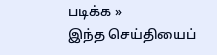படிக்க »
இந்த செய்தியைப்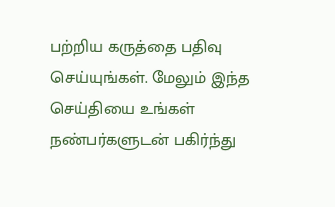பற்றிய கருத்தை பதிவு செய்யுங்கள். மேலும் இந்த செய்தியை உங்கள் நண்பர்களுடன் பகிர்ந்து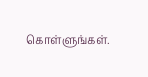கொள்ளுங்கள்.